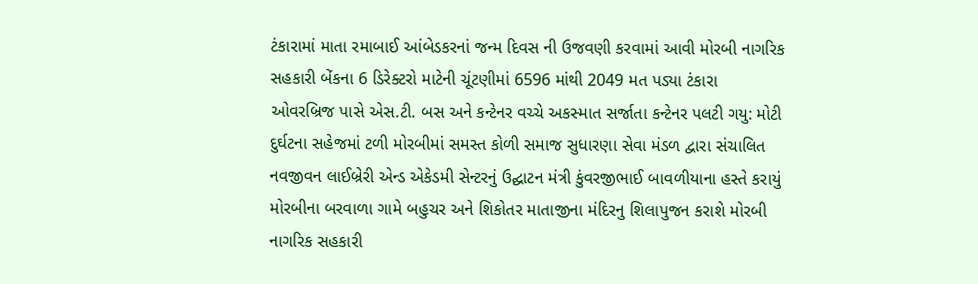ટંકારામાં માતા રમાબાઈ આંબેડકરનાં જન્મ દિવસ ની ઉજવણી કરવામાં આવી મોરબી નાગરિક સહકારી બેંકના 6 ડિરેક્ટરો માટેની ચૂંટણીમાં 6596 માંથી 2049 મત પડ્યા ટંકારા ઓવરબ્રિજ પાસે એસ.ટી. બસ અને કન્ટેનર વચ્ચે અકસ્માત સર્જાતા કન્ટેનર પલટી ગયુ: મોટી દુર્ઘટના સહેજમાં ટળી મોરબીમાં સમસ્ત કોળી સમાજ સુધારણા સેવા મંડળ દ્વારા સંચાલિત નવજીવન લાઈબ્રેરી એન્ડ એકેડમી સેન્ટરનું ઉદ્ઘાટન મંત્રી કુંવરજીભાઈ બાવળીયાના હસ્તે કરાયું મોરબીના બરવાળા ગામે બહુચર અને શિકોતર માતાજીના મંદિરનુ શિલાપુજન કરાશે મોરબી નાગરિક સહકારી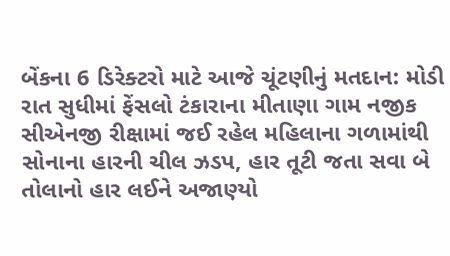બેંકના 6 ડિરેક્ટરો માટે આજે ચૂંટણીનું મતદાન: મોડી રાત સુધીમાં ફેંસલો ટંકારાના મીતાણા ગામ નજીક સીએનજી રીક્ષામાં જઈ રહેલ મહિલાના ગળામાંથી સોનાના હારની ચીલ ઝડપ, હાર તૂટી જતા સવા બે તોલાનો હાર લઈને અજાણ્યો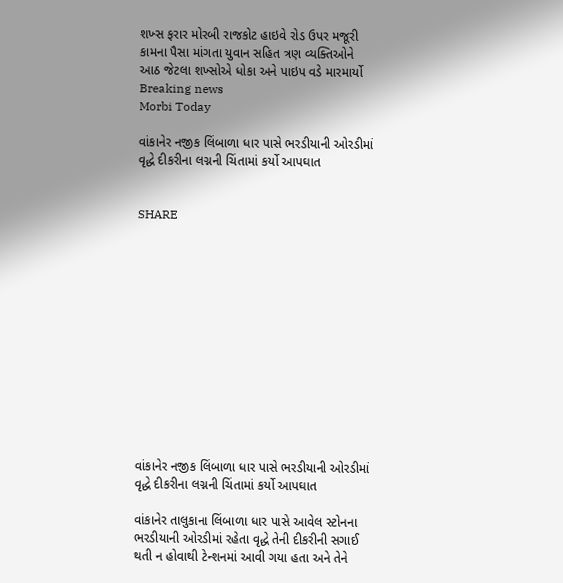શખ્સ ફરાર મોરબી રાજકોટ હાઇવે રોડ ઉપર મજૂરી કામના પૈસા માંગતા યુવાન સહિત ત્રણ વ્યક્તિઓને આઠ જેટલા શખ્સોએ ધોકા અને પાઇપ વડે મારમાર્યો
Breaking news
Morbi Today

વાંકાનેર નજીક લિંબાળા ધાર પાસે ભરડીયાની ઓરડીમાં વૃદ્ધે દીકરીના લગ્નની ચિંતામાં કર્યો આપઘાત


SHARE













વાંકાનેર નજીક લિંબાળા ધાર પાસે ભરડીયાની ઓરડીમાં વૃદ્ધે દીકરીના લગ્નની ચિંતામાં કર્યો આપઘાત

વાંકાનેર તાલુકાના લિંબાળા ધાર પાસે આવેલ સ્ટોનના ભરડીયાની ઓરડીમાં રહેતા વૃદ્ધે તેની દીકરીની સગાઈ થતી ન હોવાથી ટેન્શનમાં આવી ગયા હતા અને તેને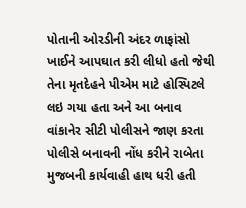પોતાની ઓરડીની અંદર ળાફાંસો ખાઈને આપઘાત કરી લીધો હતો જેથી તેના મૃતદેહને પીએમ માટે હોસ્પિટલે લઇ ગયા હતા અને આ બનાવ વાંકાનેર સીટી પોલીસને જાણ કરતા પોલીસે બનાવની નોંધ કરીને રાબેતા મુજબની કાર્યવાહી હાથ ધરી હતી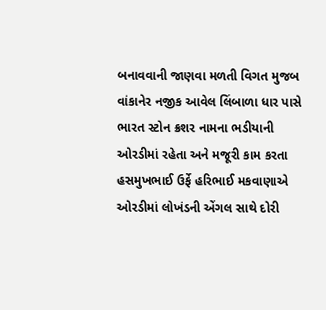બનાવવાની જાણવા મળતી વિગત મુજબ વાંકાનેર નજીક આવેલ લિંબાળા ધાર પાસે ભારત સ્ટોન ક્રશર નામના ભડીયાની ઓરડીમાં રહેતા અને મજૂરી કામ કરતા હસમુખભાઈ ઉર્ફે હરિભાઈ મકવાણાએ ઓરડીમાં લોખંડની એંગલ સાથે દોરી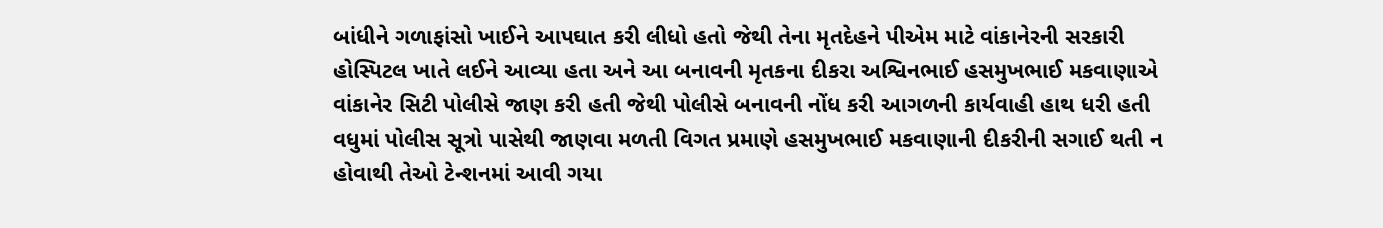બાંધીને ગળાફાંસો ખાઈને આપઘાત કરી લીધો હતો જેથી તેના મૃતદેહને પીએમ માટે વાંકાનેરની સરકારી હોસ્પિટલ ખાતે લઈને આવ્યા હતા અને આ બનાવની મૃતકના દીકરા અશ્વિનભાઈ હસમુખભાઈ મકવાણાએ વાંકાનેર સિટી પોલીસે જાણ કરી હતી જેથી પોલીસે બનાવની નોંધ કરી આગળની કાર્યવાહી હાથ ધરી હતી વધુમાં પોલીસ સૂત્રો પાસેથી જાણવા મળતી વિગત પ્રમાણે હસમુખભાઈ મકવાણાની દીકરીની સગાઈ થતી ન હોવાથી તેઓ ટેન્શનમાં આવી ગયા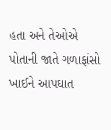હતા અને તેઓએ પોતાની જાતે ગળાફાંસો ખાઈને આપઘાત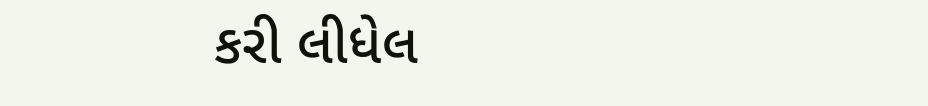કરી લીધેલ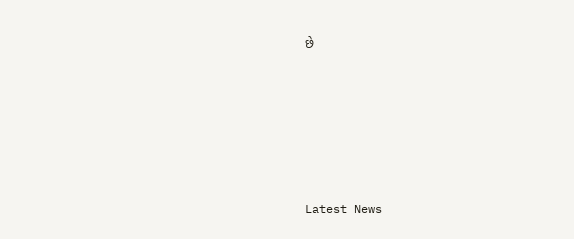છે






Latest News